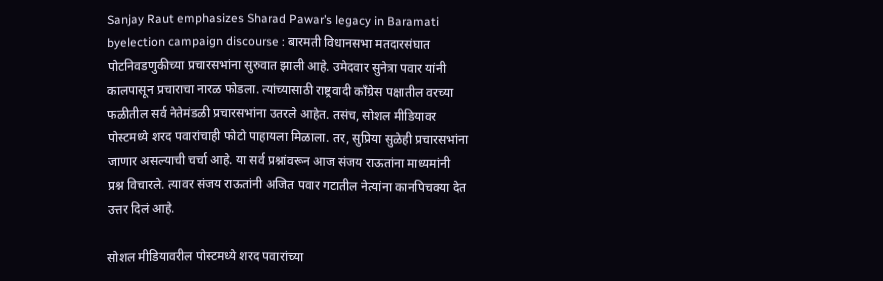Sanjay Raut emphasizes Sharad Pawar’s legacy in Baramati byelection campaign discourse : बारमती विधानसभा मतदारसंघात पोटनिवडणुकीच्या प्रचारसभांना सुरुवात झाली आहे. उमेदवार सुनेत्रा पवार यांनी कालपासून प्रचाराचा नारळ फोडला. त्यांच्यासाठी राष्ट्रवादी काँग्रेस पक्षातील वरच्या फळीतील सर्व नेतेमंडळी प्रचारसभांना उतरले आहेत. तसंच, सोशल मीडियावर पोस्टमध्ये शरद पवारांचाही फोटो पाहायला मिळाला. तर, सुप्रिया सुळेही प्रचारसभांना जाणार असल्याची चर्चा आहे. या सर्व प्रश्नांवरून आज संजय राऊतांना माध्यमांनी प्रश्न विचारले. त्यावर संजय राऊतांनी अजित पवार गटातील नेत्यांना कानपिचक्या देत उत्तर दिलं आहे.

सोशल मीडियावरील पोस्टमध्ये शरद पवारांच्या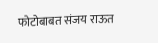फोटोबाबत संजय राऊत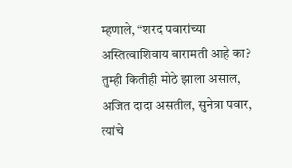म्हणाले, “शरद पवारांच्या अस्तित्वाशिवाय बारामती आहे का? तुम्ही कितीही मोठे झाला असाल, अजित दादा असतील, सुनेत्रा पवार, त्यांचे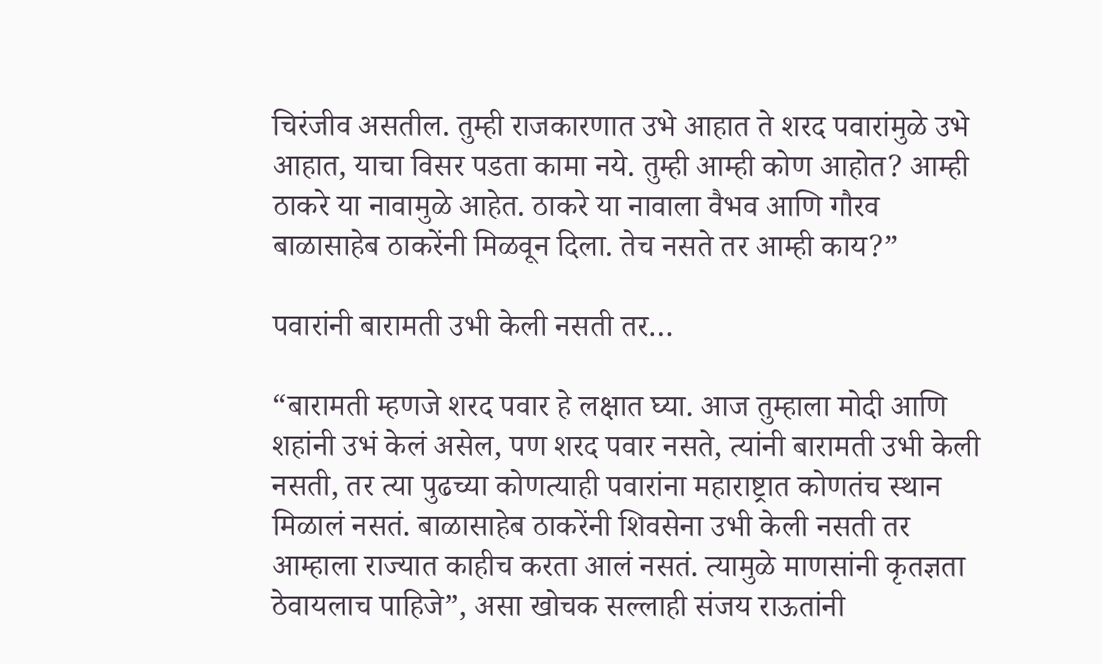चिरंजीव असतील. तुम्ही राजकारणात उभे आहात ते शरद पवारांमुळे उभे आहात, याचा विसर पडता कामा नये. तुम्ही आम्ही कोण आहोत? आम्ही ठाकरे या नावामुळे आहेत. ठाकरे या नावाला वैभव आणि गौरव बाळासाहेब ठाकरेंनी मिळवून दिला. तेच नसते तर आम्ही काय?”

पवारांनी बारामती उभी केली नसती तर…

“बारामती म्हणजे शरद पवार हे लक्षात घ्या. आज तुम्हाला मोदी आणि शहांनी उभं केलं असेल, पण शरद पवार नसते, त्यांनी बारामती उभी केली नसती, तर त्या पुढच्या कोणत्याही पवारांना महाराष्ट्रात कोणतंच स्थान मिळालं नसतं. बाळासाहेब ठाकरेंनी शिवसेना उभी केली नसती तर आम्हाला राज्यात काहीच करता आलं नसतं. त्यामुळे माणसांनी कृतज्ञता ठेवायलाच पाहिजे”, असा खोचक सल्लाही संजय राऊतांनी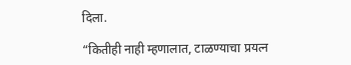दिला.

“कितीही नाही म्हणालात, टाळण्याचा प्रयत्न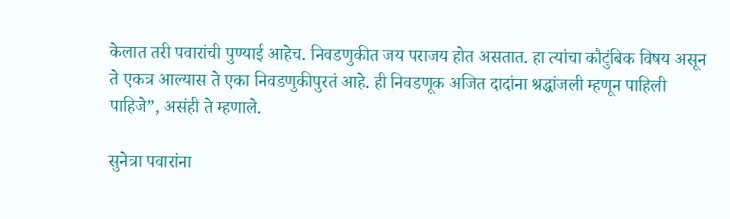केलात तरी पवारांची पुण्याई आहेच. निवडणुकीत जय पराजय होत असतात. हा त्यांचा कौटुंबिक विषय असून ते एकत्र आल्यास ते एका निवडणुकीपुरतं आहे. ही निवडणूक अजित दादांना श्रद्धांजली म्हणून पाहिली पाहिजे”, असंही ते म्हणाले.

सुनेत्रा पवारांना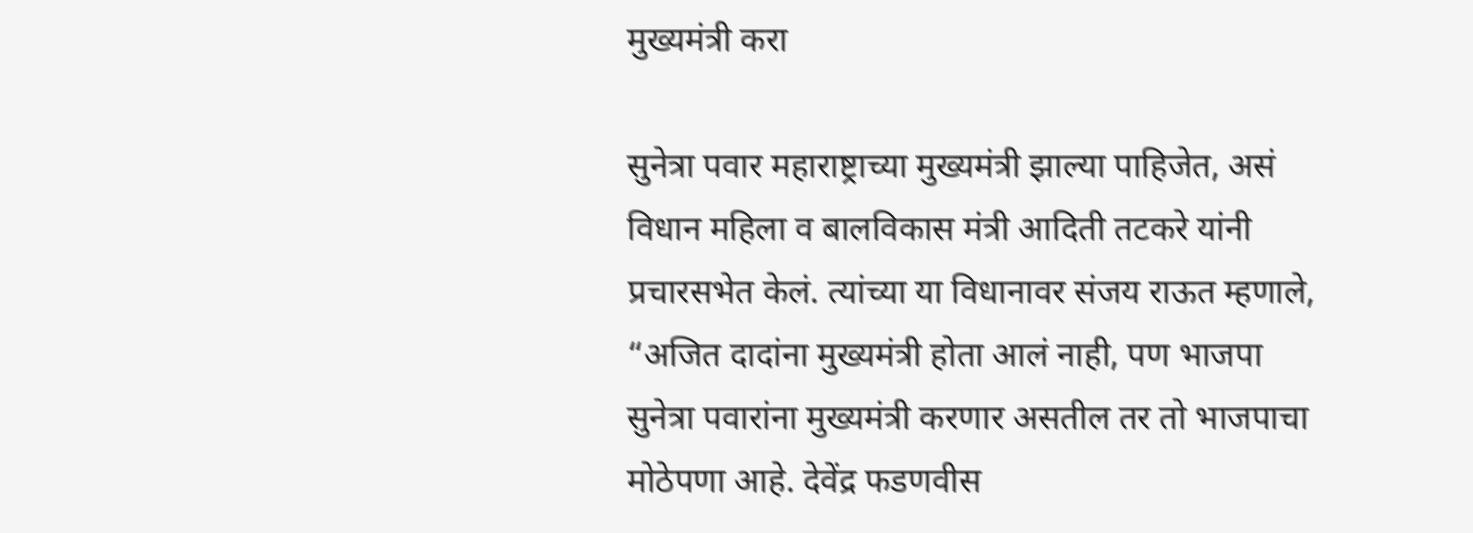मुख्यमंत्री करा

सुनेत्रा पवार महाराष्ट्राच्या मुख्यमंत्री झाल्या पाहिजेत, असं विधान महिला व बालविकास मंत्री आदिती तटकरे यांनी प्रचारसभेत केलं. त्यांच्या या विधानावर संजय राऊत म्हणाले, “अजित दादांना मुख्यमंत्री होता आलं नाही, पण भाजपा सुनेत्रा पवारांना मुख्यमंत्री करणार असतील तर तो भाजपाचा मोठेपणा आहे. देवेंद्र फडणवीस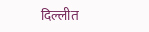दिल्लीत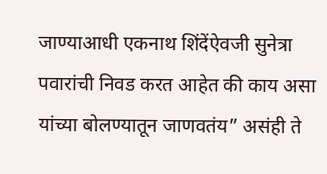जाण्याआधी एकनाथ शिंदेंऐवजी सुनेत्रा पवारांची निवड करत आहेत की काय असा यांच्या बोलण्यातून जाणवतंय” असंही ते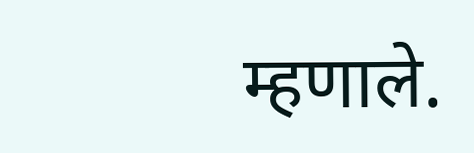म्हणाले.